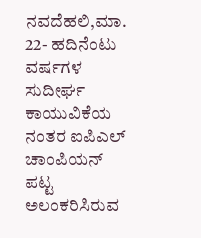ನವದೆಹಲಿ,ಮಾ. 22- ಹದಿನೆಂಟು ವರ್ಷಗಳ ಸುದೀರ್ಘ ಕಾಯುವಿಕೆಯ ನಂತರ ಐಪಿಎಲ್ ಚಾಂಪಿಯನ್ ಪಟ್ಟ ಅಲಂಕರಿಸಿರುವ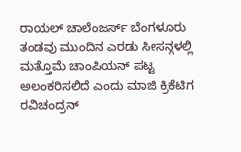ರಾಯಲ್ ಚಾಲೆಂಜರ್ಸ್ ಬೆಂಗಳೂರು ತಂಡವು ಮುಂದಿನ ಎರಡು ಸೀಸನ್ಗಳಲ್ಲಿ ಮತ್ತೊಮೆ ಚಾಂಪಿಯನ್ ಪಟ್ಟ ಅಲಂಕರಿಸಲಿದೆ ಎಂದು ಮಾಜಿ ಕ್ರಿಕೆಟಿಗ ರವಿಚಂದ್ರನ್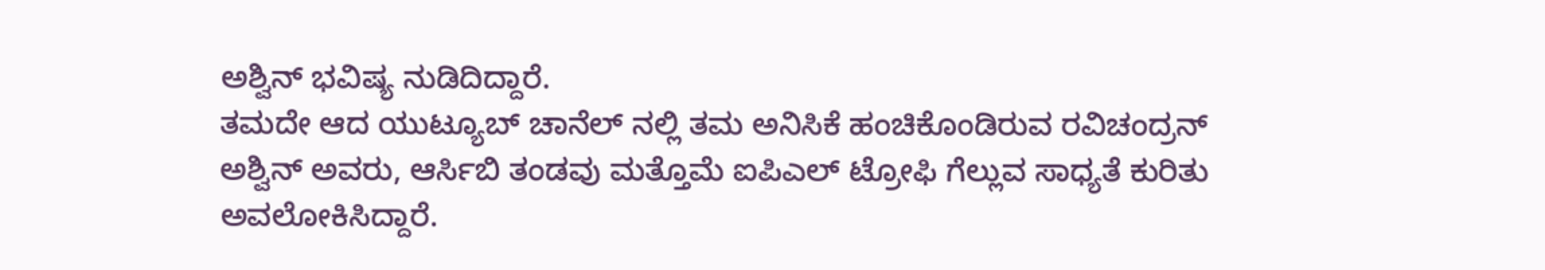ಅಶ್ವಿನ್ ಭವಿಷ್ಯ ನುಡಿದಿದ್ದಾರೆ.
ತಮದೇ ಆದ ಯುಟ್ಯೂಬ್ ಚಾನೆಲ್ ನಲ್ಲಿ ತಮ ಅನಿಸಿಕೆ ಹಂಚಿಕೊಂಡಿರುವ ರವಿಚಂದ್ರನ್ ಅಶ್ವಿನ್ ಅವರು, ಆರ್ಸಿಬಿ ತಂಡವು ಮತ್ತೊಮೆ ಐಪಿಎಲ್ ಟ್ರೋಫಿ ಗೆಲ್ಲುವ ಸಾಧ್ಯತೆ ಕುರಿತು ಅವಲೋಕಿಸಿದ್ದಾರೆ.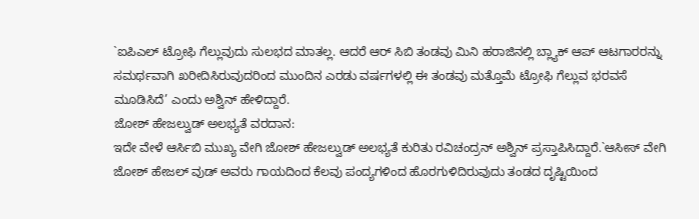`ಐಪಿಎಲ್ ಟ್ರೋಫಿ ಗೆಲ್ಲುವುದು ಸುಲಭದ ಮಾತಲ್ಲ. ಆದರೆ ಆರ್ ಸಿಬಿ ತಂಡವು ಮಿನಿ ಹರಾಜಿನಲ್ಲಿ ಬ್ಲ್ಯಾಕ್ ಆಪ್ ಆಟಗಾರರನ್ನು ಸಮರ್ಥವಾಗಿ ಖರೀದಿಸಿರುವುದರಿಂದ ಮುಂದಿನ ಎರಡು ವರ್ಷಗಳಲ್ಲಿ ಈ ತಂಡವು ಮತ್ತೊಮೆ ಟ್ರೋಫಿ ಗೆಲ್ಲುವ ಭರವಸೆ ಮೂಡಿಸಿದೆ’ ಎಂದು ಅಶ್ವಿನ್ ಹೇಳಿದ್ದಾರೆ.
ಜೋಶ್ ಹೇಜಲ್ವುಡ್ ಅಲಭ್ಯತೆ ವರದಾನ:
ಇದೇ ವೇಳೆ ಆರ್ಸಿಬಿ ಮುಖ್ಯ ವೇಗಿ ಜೋಶ್ ಹೇಜಲ್ವುಡ್ ಅಲಭ್ಯತೆ ಕುರಿತು ರವಿಚಂದ್ರನ್ ಅಶ್ವಿನ್ ಪ್ರಸ್ತಾಪಿಸಿದ್ದಾರೆ.`ಆಸೀಸ್ ವೇಗಿ ಜೋಶ್ ಹೇಜಲ್ ವುಡ್ ಅವರು ಗಾಯದಿಂದ ಕೆಲವು ಪಂದ್ಯಗಳಿಂದ ಹೊರಗುಳಿದಿರುವುದು ತಂಡದ ದೃಷ್ಟಿಯಿಂದ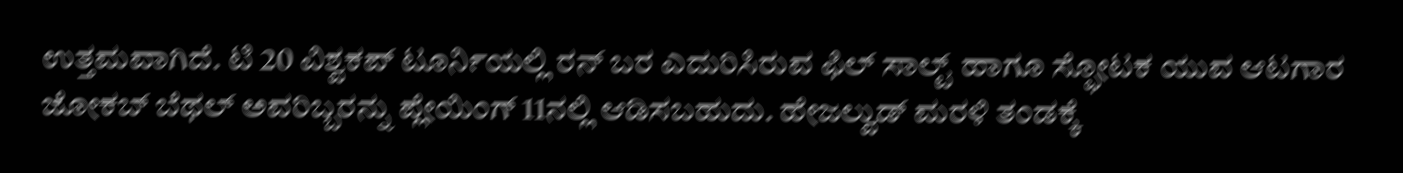ಉತ್ತಮವಾಗಿದೆ. ಟಿ 20 ವಿಶ್ವಕಪ್ ಟೂರ್ನಿಯಲ್ಲಿ ರನ್ ಬರ ಎದುರಿಸಿರುವ ಫಿಲ್ ಸಾಲ್ಟ್ ಹಾಗೂ ಸ್ಫೋಟಕ ಯುವ ಆಟಗಾರ ಜೋಕಬ್ ಬೆಥಲ್ ಅವರಿಬ್ಬರನ್ನು ಪ್ಲೇಯಿಂಗ್ 11ನಲ್ಲಿ ಆಡಿಸಬಹುದು. ಹೇಜಲ್ವುಡ್ ಮರಳಿ ತಂಡಕ್ಕೆ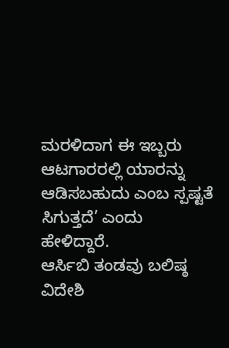ಮರಳಿದಾಗ ಈ ಇಬ್ಬರು ಆಟಗಾರರಲ್ಲಿ ಯಾರನ್ನು ಆಡಿಸಬಹುದು ಎಂಬ ಸ್ಪಷ್ಟತೆ ಸಿಗುತ್ತದೆ’ ಎಂದು ಹೇಳಿದ್ದಾರೆ.
ಆರ್ಸಿಬಿ ತಂಡವು ಬಲಿಷ್ಠ ವಿದೇಶಿ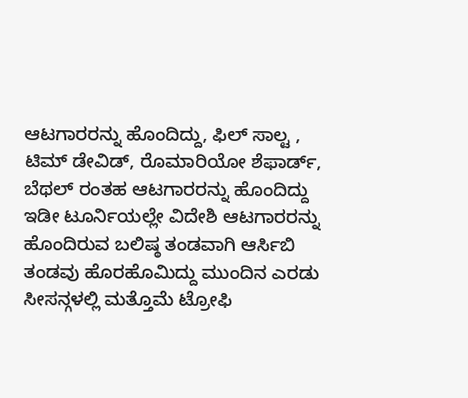ಆಟಗಾರರನ್ನು ಹೊಂದಿದ್ದು, ಫಿಲ್ ಸಾಲ್ಟ , ಟಿಮ್ ಡೇವಿಡ್, ರೊಮಾರಿಯೋ ಶೆಫಾರ್ಡ್, ಬೆಥಲ್ ರಂತಹ ಆಟಗಾರರನ್ನು ಹೊಂದಿದ್ದು ಇಡೀ ಟೂರ್ನಿಯಲ್ಲೇ ವಿದೇಶಿ ಆಟಗಾರರನ್ನು ಹೊಂದಿರುವ ಬಲಿಷ್ಠ ತಂಡವಾಗಿ ಆರ್ಸಿಬಿ ತಂಡವು ಹೊರಹೊಮಿದ್ದು ಮುಂದಿನ ಎರಡು ಸೀಸನ್ಗಳಲ್ಲಿ ಮತ್ತೊಮೆ ಟ್ರೋಫಿ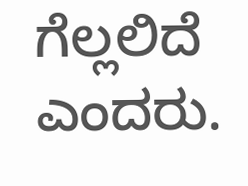ಗೆಲ್ಲಲಿದೆ ಎಂದರು.